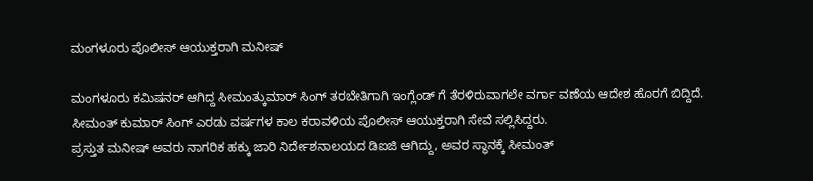ಮಂಗಳೂರು ಪೊಲೀಸ್ ಆಯುಕ್ತರಾಗಿ ಮನೀಷ್

ಮಂಗಳೂರು ಕಮಿಷನರ್ ಆಗಿದ್ದ ಸೀಮಂತ್ಕುಮಾರ್ ಸಿಂಗ್ ತರಬೇತಿಗಾಗಿ ಇಂಗ್ಲೆಂಡ್ ಗೆ ತೆರಳಿರುವಾಗಲೇ ವರ್ಗಾ ವಣೆಯ ಆದೇಶ ಹೊರಗೆ ಬಿದ್ದಿದೆ. ಸೀಮಂತ್ ಕುಮಾರ್ ಸಿಂಗ್ ಎರಡು ವರ್ಷಗಳ ಕಾಲ ಕರಾವಳಿಯ ಪೊಲೀಸ್ ಆಯುಕ್ತರಾಗಿ ಸೇವೆ ಸಲ್ಲಿಸಿದ್ದರು.
ಪ್ರಸ್ತುತ ಮನೀಷ್ ಅವರು ನಾಗರಿಕ ಹಕ್ಕು ಜಾರಿ ನಿರ್ದೇಶನಾಲಯದ ಡಿಐಜಿ ಆಗಿದ್ದು, ಅವರ ಸ್ಥಾನಕ್ಕೆ ಸೀಮಂತ್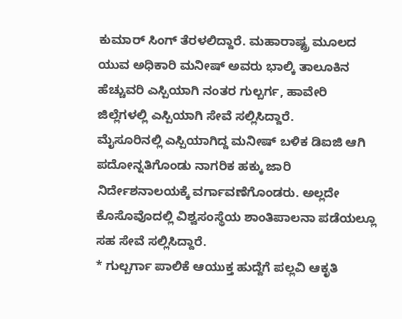ಕುಮಾರ್ ಸಿಂಗ್ ತೆರಳಲಿದ್ದಾರೆ. ಮಹಾರಾಷ್ಟ್ರ ಮೂಲದ ಯುವ ಅಧಿಕಾರಿ ಮನೀಷ್ ಅವರು ಭಾಲ್ಕಿ ತಾಲೂಕಿನ ಹೆಚ್ಚುವರಿ ಎಸ್ಪಿಯಾಗಿ ನಂತರ ಗುಲ್ಬರ್ಗ, ಹಾವೇರಿ ಜಿಲ್ಲೆಗಳಲ್ಲಿ ಎಸ್ಪಿಯಾಗಿ ಸೇವೆ ಸಲ್ಲಿಸಿದ್ದಾರೆ.
ಮೈಸೂರಿನಲ್ಲಿ ಎಸ್ಪಿಯಾಗಿದ್ದ ಮನೀಷ್ ಬಳಿಕ ಡಿಐಜಿ ಆಗಿ ಪದೋನ್ನತಿಗೊಂಡು ನಾಗರಿಕ ಹಕ್ಕು ಜಾರಿ ನಿರ್ದೇಶನಾಲಯಕ್ಕೆ ವರ್ಗಾವಣೆಗೊಂಡರು. ಅಲ್ಲದೇ ಕೊಸೊವೊದಲ್ಲಿ ವಿಶ್ವಸಂಸ್ಥೆಯ ಶಾಂತಿಪಾಲನಾ ಪಡೆಯಲ್ಲೂ ಸಹ ಸೇವೆ ಸಲ್ಲಿಸಿದ್ದಾರೆ.
* ಗುಲ್ಬರ್ಗಾ ಪಾಲಿಕೆ ಆಯುಕ್ತ ಹುದ್ದೆಗೆ ಪಲ್ಲವಿ ಆಕೃತಿ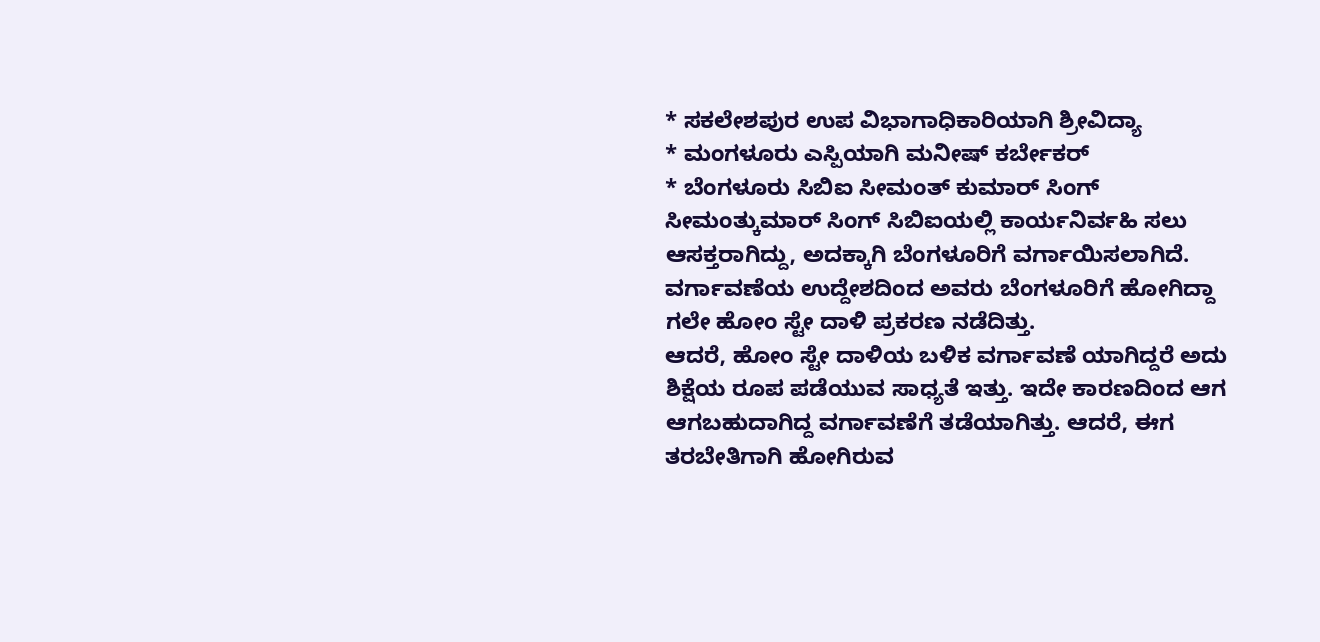* ಸಕಲೇಶಪುರ ಉಪ ವಿಭಾಗಾಧಿಕಾರಿಯಾಗಿ ಶ್ರೀವಿದ್ಯಾ
* ಮಂಗಳೂರು ಎಸ್ಪಿಯಾಗಿ ಮನೀಷ್ ಕರ್ಬೇಕರ್
* ಬೆಂಗಳೂರು ಸಿಬಿಐ ಸೀಮಂತ್ ಕುಮಾರ್ ಸಿಂಗ್
ಸೀಮಂತ್ಕುಮಾರ್ ಸಿಂಗ್ ಸಿಬಿಐಯಲ್ಲಿ ಕಾರ್ಯನಿರ್ವಹಿ ಸಲು ಆಸಕ್ತರಾಗಿದ್ದು, ಅದಕ್ಕಾಗಿ ಬೆಂಗಳೂರಿಗೆ ವರ್ಗಾಯಿಸಲಾಗಿದೆ. ವರ್ಗಾವಣೆಯ ಉದ್ದೇಶದಿಂದ ಅವರು ಬೆಂಗಳೂರಿಗೆ ಹೋಗಿದ್ದಾ ಗಲೇ ಹೋಂ ಸ್ಟೇ ದಾಳಿ ಪ್ರಕರಣ ನಡೆದಿತ್ತು.
ಆದರೆ, ಹೋಂ ಸ್ಟೇ ದಾಳಿಯ ಬಳಿಕ ವರ್ಗಾವಣೆ ಯಾಗಿದ್ದರೆ ಅದು ಶಿಕ್ಷೆಯ ರೂಪ ಪಡೆಯುವ ಸಾಧ್ಯತೆ ಇತ್ತು. ಇದೇ ಕಾರಣದಿಂದ ಆಗ ಆಗಬಹುದಾಗಿದ್ದ ವರ್ಗಾವಣೆಗೆ ತಡೆಯಾಗಿತ್ತು. ಆದರೆ, ಈಗ ತರಬೇತಿಗಾಗಿ ಹೋಗಿರುವ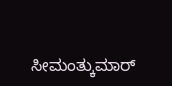ಸೀಮಂತ್ಕುಮಾರ್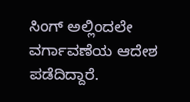ಸಿಂಗ್ ಅಲ್ಲಿಂದಲೇ ವರ್ಗಾವಣೆಯ ಆದೇಶ ಪಡೆದಿದ್ದಾರೆ.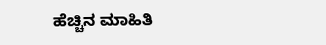ಹೆಚ್ಚಿನ ಮಾಹಿತಿ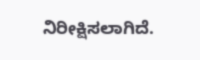ನಿರೀಕ್ಷಿಸಲಾಗಿದೆ.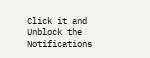Click it and Unblock the Notifications